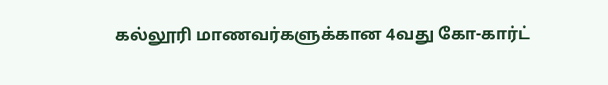கல்லூரி மாணவர்களுக்கான 4வது கோ-கார்ட்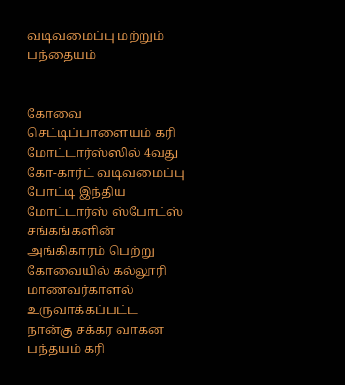வடிவமைப்பு மற்றும் பந்தையம்


கோவை செட்டிப்பாளையம் கரி மோட்டார்ஸ்ஸில் 4வது கோ-கார்ட் வடிவமைப்பு போட்டி இந்திய மோட்டார்ஸ் ஸ்போட்ஸ் சங்கங்களின் அங்கிகாரம் பெற்று கோவையில் கல்லூரி மாணவர்காளல் உருவாக்கப்பட்ட நான்கு சக்கர வாகன பந்தயம் கரி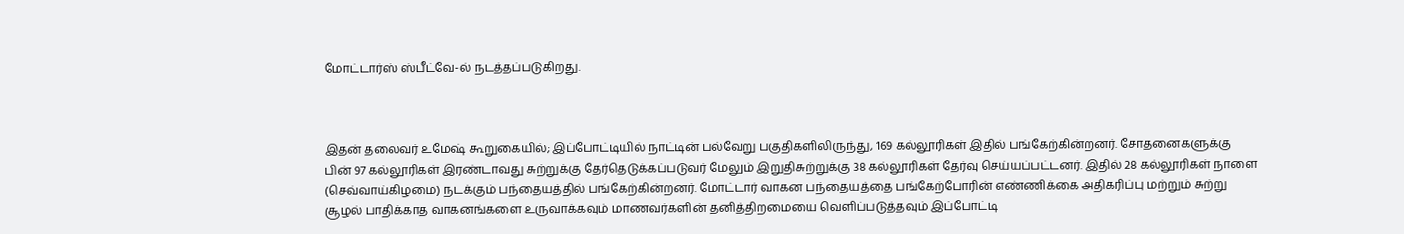மோட்டார்ஸ் ஸ்பீட்வே-ல் நடத்தப்படுகிறது.



இதன் தலைவர் உமேஷ் கூறுகையில்; இப்போட்டியில் நாட்டின் பல்வேறு பகுதிகளிலிருந்து, 169 கல்லூரிகள் இதில் பங்கேற்கின்றனர். சோதனைகளுக்கு பின் 97 கல்லூரிகள் இரண்டாவது சுற்றுக்கு தேர்தெடுக்கப்படுவர் மேலும் இறுதிசுற்றுக்கு 38 கல்லூரிகள் தேர்வு செய்யப்பட்டனர். இதில் 28 கல்லூரிகள் நாளை (செவ்வாய்கிழமை) நடக்கும் பந்தையத்தில் பங்கேற்கின்றனர். மோட்டார் வாகன பந்தையத்தை பங்கேற்போரின் எண்ணிக்கை அதிகரிப்பு மற்றும் சுற்று சூழல் பாதிக்காத வாகனங்களை உருவாக்கவும் மாணவர்களின் தனித்திறமையை வெளிப்படுத்தவும் இப்போட்டி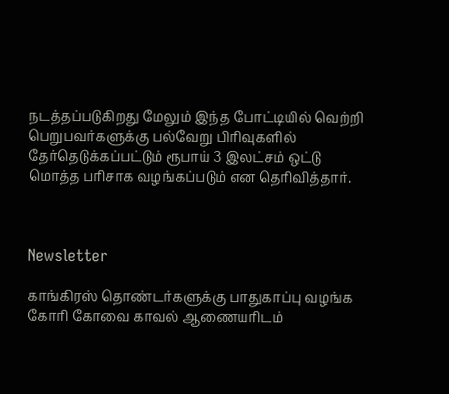நடத்தப்படுகிறது மேலும் இந்த போட்டியில் வெற்றி பெறுபவர்களுக்கு பல்வேறு பிரிவுகளில் தேர்தெடுக்கப்பட்டும் ரூபாய் 3 இலட்சம் ஒட்டு மொத்த பரிசாக வழங்கப்படும் என தெரிவித்தார்.



Newsletter

காங்கிரஸ் தொண்டர்களுக்கு பாதுகாப்பு வழங்க கோரி கோவை காவல் ஆணையரிடம்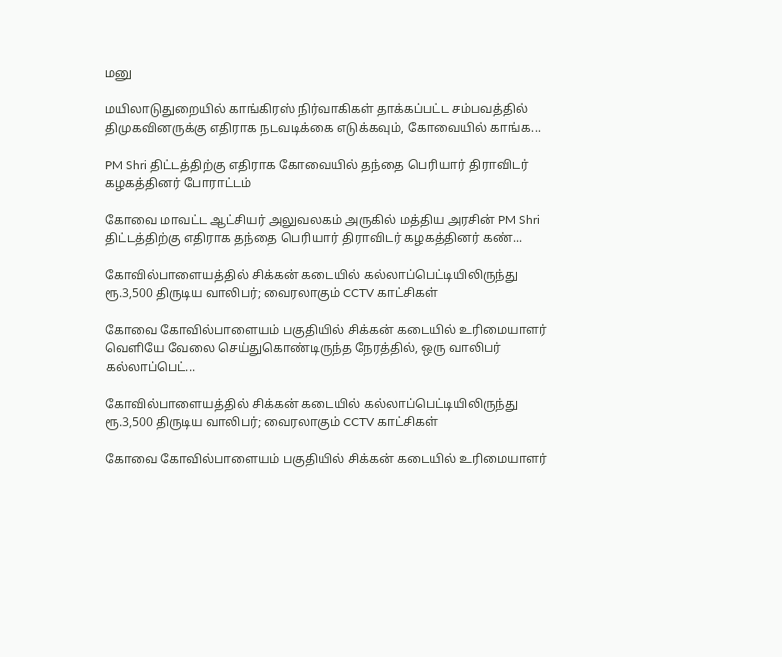மனு

மயிலாடுதுறையில் காங்கிரஸ் நிர்வாகிகள் தாக்கப்பட்ட சம்பவத்தில் திமுகவினருக்கு எதிராக நடவடிக்கை எடுக்கவும், கோவையில் காங்க...

PM Shri திட்டத்திற்கு எதிராக கோவையில் தந்தை பெரியார் திராவிடர் கழகத்தினர் போராட்டம்

கோவை மாவட்ட ஆட்சியர் அலுவலகம் அருகில் மத்திய அரசின் PM Shri திட்டத்திற்கு எதிராக தந்தை பெரியார் திராவிடர் கழகத்தினர் கண்...

கோவில்பாளையத்தில் சிக்கன் கடையில் கல்லாப்பெட்டியிலிருந்து ரூ.3,500 திருடிய வாலிபர்; வைரலாகும் CCTV காட்சிகள்

கோவை கோவில்பாளையம் பகுதியில் சிக்கன் கடையில் உரிமையாளர் வெளியே வேலை செய்துகொண்டிருந்த நேரத்தில், ஒரு வாலிபர் கல்லாப்பெட்...

கோவில்பாளையத்தில் சிக்கன் கடையில் கல்லாப்பெட்டியிலிருந்து ரூ.3,500 திருடிய வாலிபர்; வைரலாகும் CCTV காட்சிகள்

கோவை கோவில்பாளையம் பகுதியில் சிக்கன் கடையில் உரிமையாளர்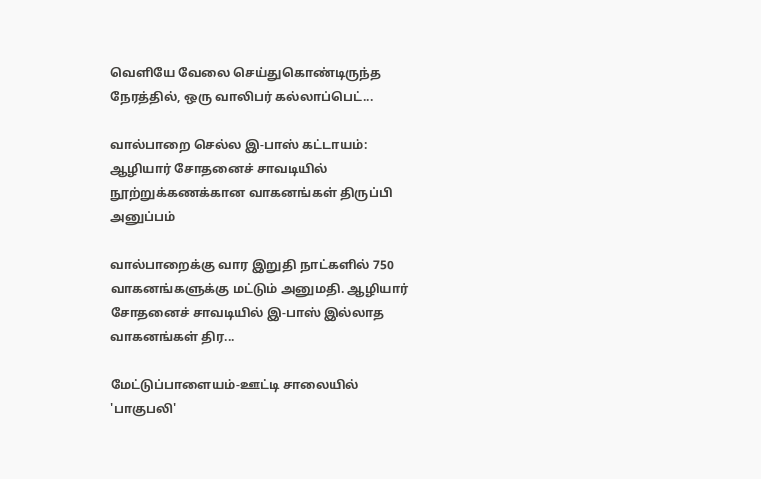வெளியே வேலை செய்துகொண்டிருந்த நேரத்தில், ஒரு வாலிபர் கல்லாப்பெட்...

வால்பாறை செல்ல இ-பாஸ் கட்டாயம்: ஆழியார் சோதனைச் சாவடியில் நூற்றுக்கணக்கான வாகனங்கள் திருப்பி அனுப்பம்

வால்பாறைக்கு வார இறுதி நாட்களில் 750 வாகனங்களுக்கு மட்டும் அனுமதி. ஆழியார் சோதனைச் சாவடியில் இ-பாஸ் இல்லாத வாகனங்கள் திர...

மேட்டுப்பாளையம்-ஊட்டி சாலையில் 'பாகுபலி'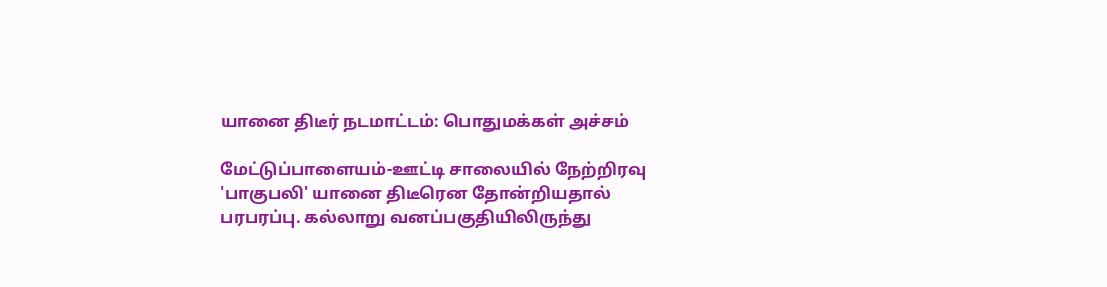யானை திடீர் நடமாட்டம்: பொதுமக்கள் அச்சம்

மேட்டுப்பாளையம்-ஊட்டி சாலையில் நேற்றிரவு 'பாகுபலி' யானை திடீரென தோன்றியதால் பரபரப்பு. கல்லாறு வனப்பகுதியிலிருந்து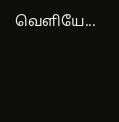வெளியே...